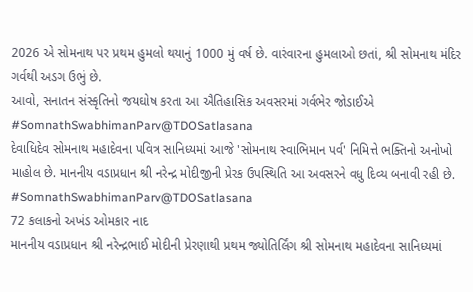2026 એ સોમનાથ પર પ્રથમ હુમલો થયાનું 1000 મું વર્ષ છે. વારંવારના હુમલાઓ છતાં, શ્રી સોમનાથ મંદિર ગર્વથી અડગ ઉભું છે.
આવો, સનાતન સંસ્કૃતિનો જયઘોષ કરતા આ ઐતિહાસિક અવસરમાં ગર્વભેર જોડાઈએ #SomnathSwabhimanParv@TDOSatlasana
દેવાધિદેવ સોમનાથ મહાદેવના પવિત્ર સાનિધ્યમાં આજે 'સોમનાથ સ્વાભિમાન પર્વ' નિમિત્તે ભક્તિનો અનોખો માહોલ છે. માનનીય વડાપ્રધાન શ્રી નરેન્દ્ર મોદીજીની પ્રેરક ઉપસ્થિતિ આ અવસરને વધુ દિવ્ય બનાવી રહી છે. #SomnathSwabhimanParv@TDOSatlasana
72 કલાકનો અખંડ ઓમકાર નાદ
માનનીય વડાપ્રધાન શ્રી નરેન્દ્રભાઈ મોદીની પ્રેરણાથી પ્રથમ જ્યોતિર્લિંગ શ્રી સોમનાથ મહાદેવના સાનિધ્યમાં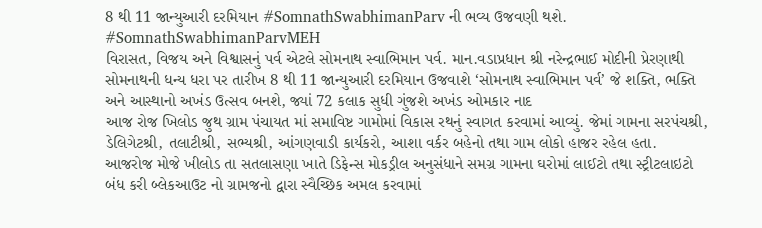8 થી 11 જાન્યુઆરી દરમિયાન #SomnathSwabhimanParv ની ભવ્ય ઉજવણી થશે.
#SomnathSwabhimanParvMEH
વિરાસત, વિજય અને વિશ્વાસનું પર્વ એટલે સોમનાથ સ્વાભિમાન પર્વ. માન.વડાપ્રધાન શ્રી નરેન્દ્રભાઈ મોદીની પ્રેરણાથી સોમનાથની ધન્ય ધરા પર તારીખ 8 થી 11 જાન્યુઆરી દરમિયાન ઉજવાશે ‘સોમનાથ સ્વાભિમાન પર્વ’ જે શક્તિ, ભક્તિ અને આસ્થાનો અખંડ ઉત્સવ બનશે, જ્યાં 72 કલાક સુધી ગુંજશે અખંડ ઓમકાર નાદ
આજ રોજ ખિલોડ જુથ ગ્રામ પંચાયત માં સમાવિષ્ટ ગામોમાં વિકાસ રથનું સ્વાગત કરવામાં આવ્યું. જેમાં ગામના સરપંચશ્રી, ડેલિગેટશ્રી, તલાટીશ્રી, સભ્યશ્રી, આંગણવાડી કાર્યકરો, આશા વર્કર બહેનો તથા ગામ લોકો હાજર રહેલ હતા.
આજરોજ મોજે ખીલોડ તા સતલાસણા ખાતે ડિફેન્સ મોકડ્રીલ અનુસંધાને સમગ્ર ગામના ઘરોમાં લાઈટો તથા સ્ટ્રીટલાઇટો બંધ કરી બ્લેકઆઉટ નો ગ્રામજનો દ્વારા સ્વૈચ્છિક અમલ કરવામાં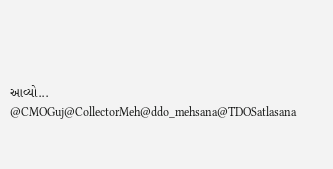આવ્યો...
@CMOGuj@CollectorMeh@ddo_mehsana@TDOSatlasana